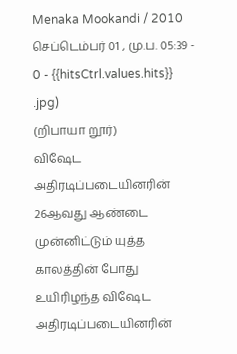Menaka Mookandi / 2010 செப்டெம்பர் 01 , மு.ப. 05:39 - 0 - {{hitsCtrl.values.hits}}
.jpg)
(றிபாயா றூர்)
விஷேட அதிரடிப்படையினரின் 26ஆவது ஆண்டை முன்னிட்டும் யுத்த காலத்தின் போது உயிரிழந்த விஷேட அதிரடிப்படையினரின்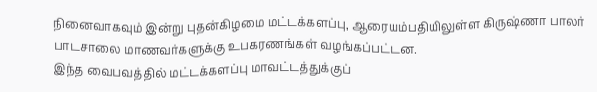நினைவாகவும் இன்று புதன்கிழமை மட்டக்களப்பு, ஆரையம்பதியிலுள்ள கிருஷ்ணா பாலர் பாடசாலை மாணவர்களுக்கு உபகரணங்கள் வழங்கப்பட்டன.
இந்த வைபவத்தில் மட்டக்களப்பு மாவட்டத்துக்குப்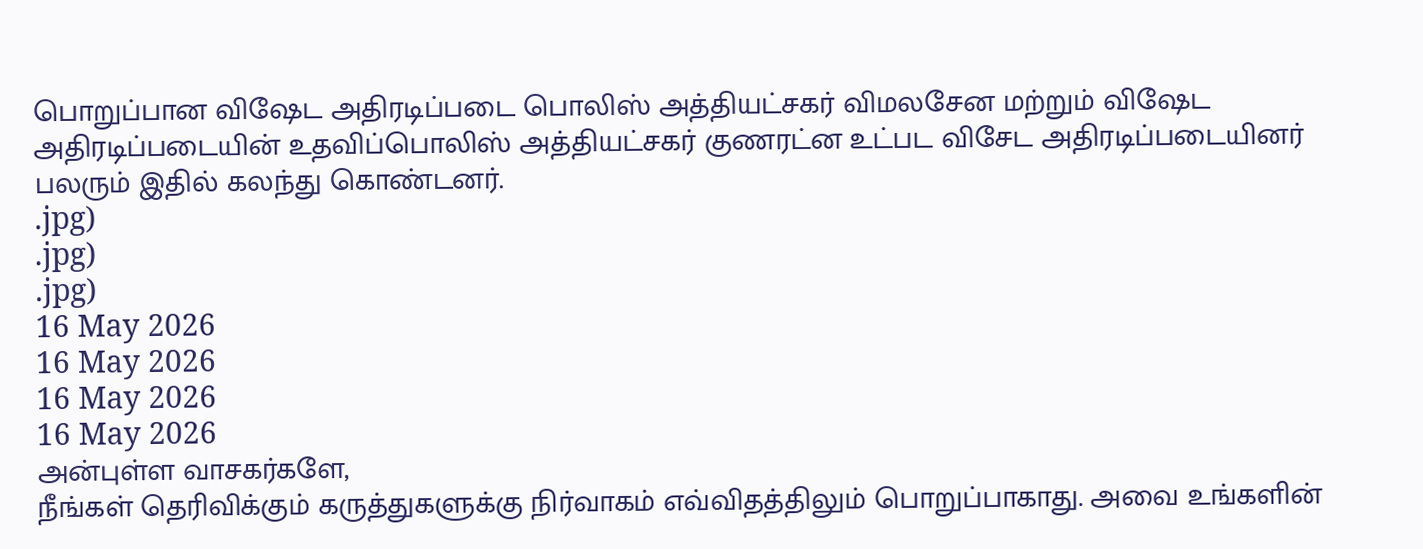பொறுப்பான விஷேட அதிரடிப்படை பொலிஸ் அத்தியட்சகர் விமலசேன மற்றும் விஷேட அதிரடிப்படையின் உதவிப்பொலிஸ் அத்தியட்சகர் குணரட்ன உட்பட விசேட அதிரடிப்படையினர் பலரும் இதில் கலந்து கொண்டனர்.
.jpg)
.jpg)
.jpg)
16 May 2026
16 May 2026
16 May 2026
16 May 2026
அன்புள்ள வாசகர்களே,
நீங்கள் தெரிவிக்கும் கருத்துகளுக்கு நிர்வாகம் எவ்விதத்திலும் பொறுப்பாகாது. அவை உங்களின்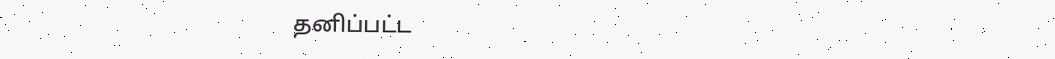தனிப்பட்ட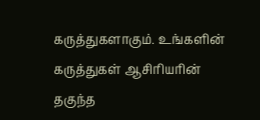கருத்துகளாகும். உங்களின் கருத்துகள் ஆசிரியரின் தகுந்த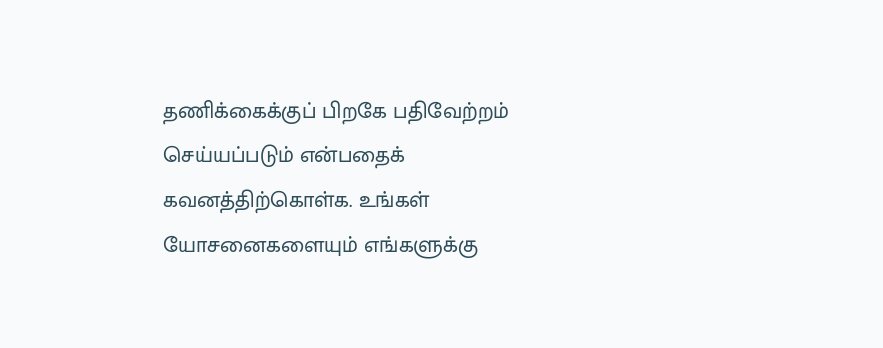தணிக்கைக்குப் பிறகே பதிவேற்றம் செய்யப்படும் என்பதைக் கவனத்திற்கொள்க. உங்கள் யோசனைகளையும் எங்களுக்கு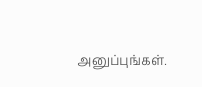அனுப்புங்கள்.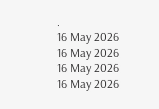.
16 May 2026
16 May 2026
16 May 2026
16 May 2026